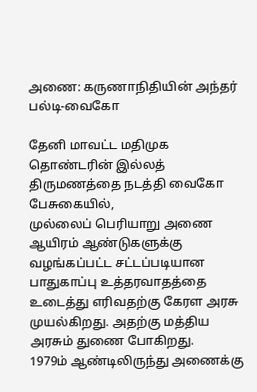அணை: கருணாநிதியின் அந்தர் பல்டி-வைகோ

தேனி மாவட்ட மதிமுக தொண்டரின் இல்லத் திருமணத்தை நடத்தி வைகோ பேசுகையில்,
முல்லைப் பெரியாறு அணை ஆயிரம் ஆண்டுகளுக்கு வழங்கப்பட்ட சட்டப்படியான பாதுகாப்பு உத்தரவாதத்தை உடைத்து எரிவதற்கு கேரள அரசு முயல்கிறது. அதற்கு மத்திய அரசும் துணை போகிறது.
1979ம் ஆண்டிலிருந்து அணைக்கு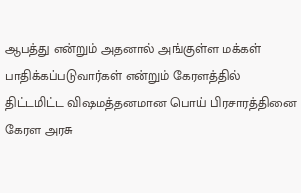ஆபத்து என்றும் அதனால் அங்குள்ள மக்கள் பாதிக்கப்படுவார்கள் என்றும் கேரளத்தில் திட்டமிட்ட விஷமத்தனமான பொய் பிரசாரத்தினை கேரள அரசு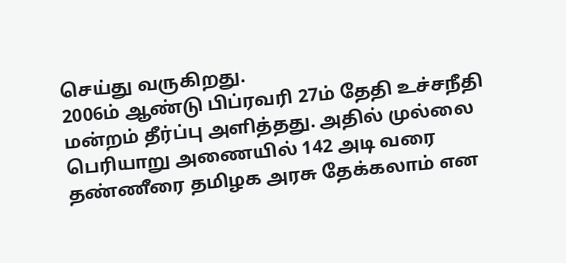செய்து வருகிறது.
2006ம் ஆண்டு பிப்ரவரி 27ம் தேதி உச்சநீதி மன்றம் தீர்ப்பு அளித்தது. அதில் முல்லை பெரியாறு அணையில் 142 அடி வரை தண்ணீரை தமிழக அரசு தேக்கலாம் என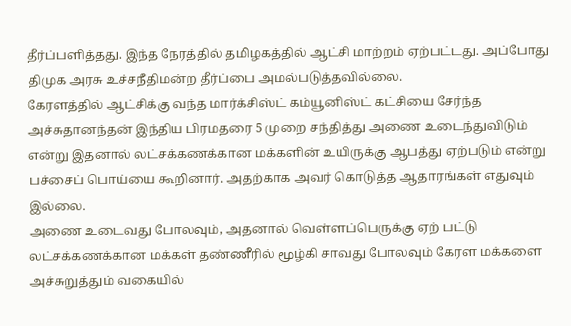தீர்ப்பளித்தது. இந்த நேரத்தில் தமிழகத்தில் ஆட்சி மாற்றம் ஏற்பட்டது. அப்போது திமுக அரசு உச்சநீதிமன்ற தீர்ப்பை அமல்படுத்தவில்லை.
கேரளத்தில் ஆட்சிக்கு வந்த மார்க்சிஸ்ட் கம்யூனிஸ்ட் கட்சியை சேர்ந்த அச்சுதானந்தன் இந்திய பிரமதரை 5 முறை சந்தித்து அணை உடைந்துவிடும் என்று இதனால் லட்சக்கணக்கான மக்களின் உயிருக்கு ஆபத்து ஏற்படும் என்று பச்சைப் பொய்யை கூறினார். அதற்காக அவர் கொடுத்த ஆதாரங்கள் எதுவும் இல்லை.
அணை உடைவது போலவும், அதனால் வெள்ளப்பெருக்கு ஏற் பட்டு லட்சக்கணக்கான மக்கள் தண்ணீரில் மூழ்கி சாவது போலவும் கேரள மக்களை அச்சுறுத்தும் வகையில்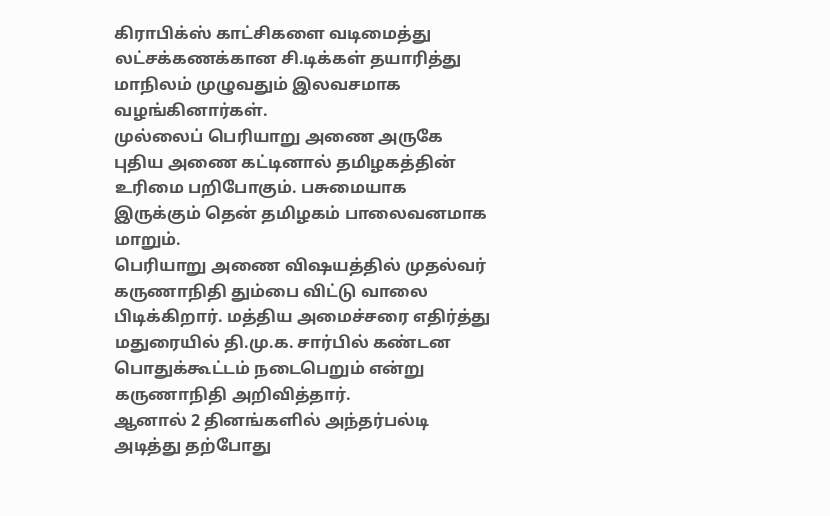கிராபிக்ஸ் காட்சிகளை வடிமைத்து லட்சக்கணக்கான சி.டிக்கள் தயாரித்து மாநிலம் முழுவதும் இலவசமாக வழங்கினார்கள்.
முல்லைப் பெரியாறு அணை அருகே புதிய அணை கட்டினால் தமிழகத்தின் உரிமை பறிபோகும். பசுமையாக இருக்கும் தென் தமிழகம் பாலைவனமாக மாறும்.
பெரியாறு அணை விஷயத்தில் முதல்வர் கருணாநிதி தும்பை விட்டு வாலை பிடிக்கிறார். மத்திய அமைச்சரை எதிர்த்து மதுரையில் தி.மு.க. சார்பில் கண்டன பொதுக்கூட்டம் நடைபெறும் என்று கருணாநிதி அறிவித்தார்.
ஆனால் 2 தினங்களில் அந்தர்பல்டி அடித்து தற்போது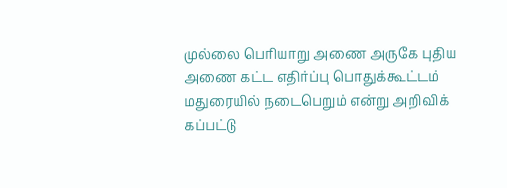முல்லை பெரியாறு அணை அருகே புதிய அணை கட்ட எதிர்ப்பு பொதுக்கூட்டம் மதுரையில் நடைபெறும் என்று அறிவிக் கப்பட்டு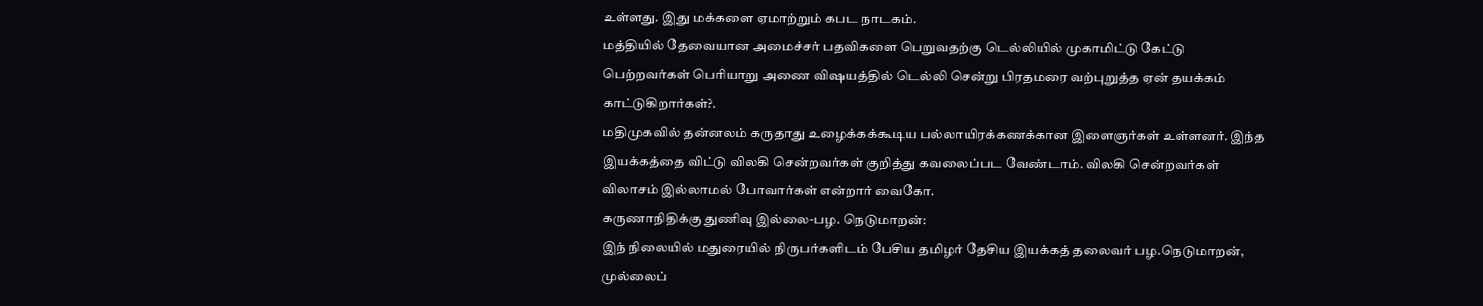உள்ளது. இது மக்களை ஏமாற்றும் கபட நாடகம்.
மத்தியில் தேவையான அமைச்சர் பதவிகளை பெறுவதற்கு டெல்லியில் முகாமிட்டு கேட்டு பெற்றவர்கள் பெரியாறு அணை விஷயத்தில் டெல்லி சென்று பிரதமரை வற்புறுத்த ஏன் தயக்கம் காட்டுகிறார்கள்?.
மதிமுகவில் தன்னலம் கருதாது உழைக்கக்கூடிய பல்லாயிரக்கணக்கான இளைஞர்கள் உள்ளனர். இந்த இயக்கத்தை விட்டு விலகி சென்றவர்கள் குறித்து கவலைப்பட வேண்டாம். விலகி சென்றவர்கள் விலாசம் இல்லாமல் போவார்கள் என்றார் வைகோ.
கருணாநிதிக்கு துணிவு இல்லை-பழ. நெடுமாறன்:
இந் நிலையில் மதுரையில் நிருபர்களிடம் பேசிய தமிழர் தேசிய இயக்கத் தலைவர் பழ.நெடுமாறன்,
முல்லைப்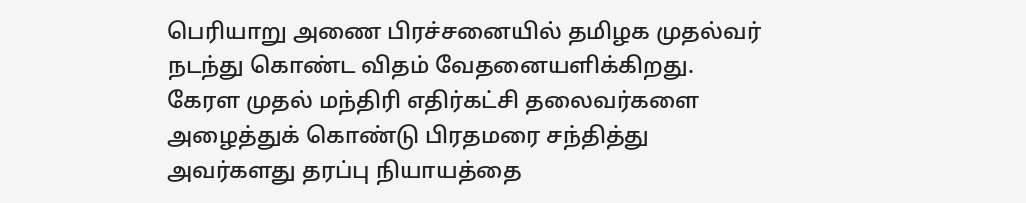பெரியாறு அணை பிரச்சனையில் தமிழக முதல்வர் நடந்து கொண்ட விதம் வேதனையளிக்கிறது. கேரள முதல் மந்திரி எதிர்கட்சி தலைவர்களை அழைத்துக் கொண்டு பிரதமரை சந்தித்து அவர்களது தரப்பு நியாயத்தை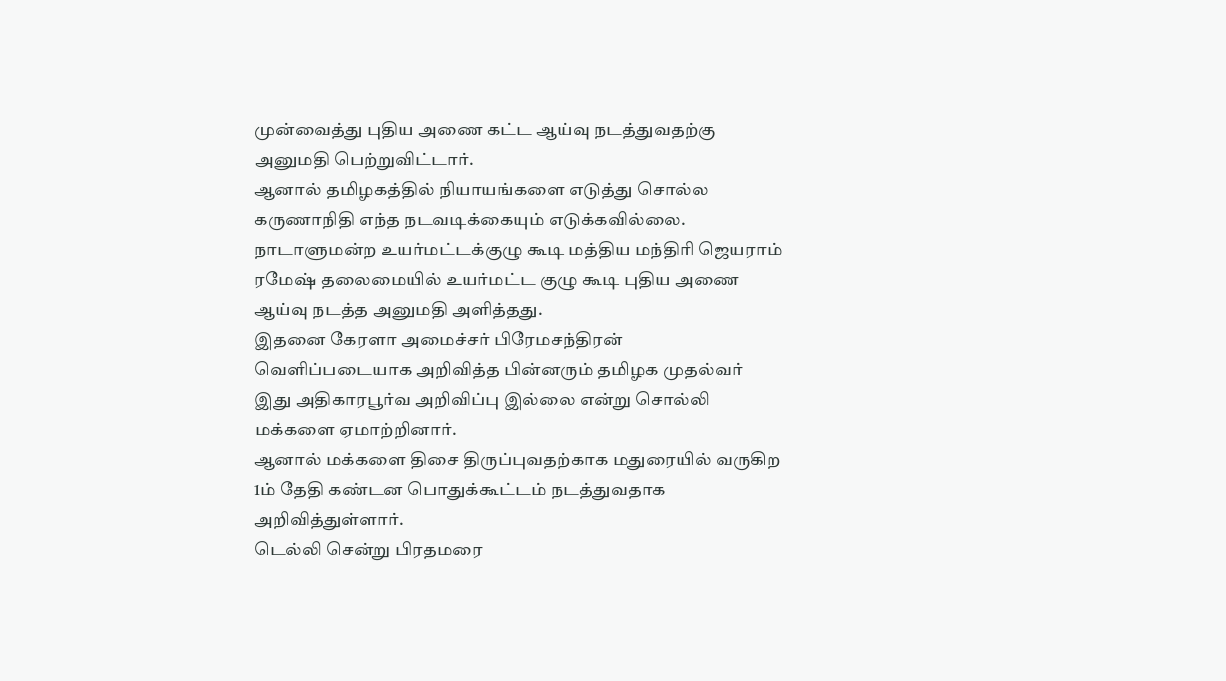முன்வைத்து புதிய அணை கட்ட ஆய்வு நடத்துவதற்கு அனுமதி பெற்றுவிட்டார்.
ஆனால் தமிழகத்தில் நியாயங்களை எடுத்து சொல்ல கருணாநிதி எந்த நடவடிக்கையும் எடுக்கவில்லை. நாடாளுமன்ற உயர்மட்டக்குழு கூடி மத்திய மந்திரி ஜெயராம் ரமேஷ் தலைமையில் உயர்மட்ட குழு கூடி புதிய அணை ஆய்வு நடத்த அனுமதி அளித்தது.
இதனை கேரளா அமைச்சர் பிரேமசந்திரன் வெளிப்படையாக அறிவித்த பின்னரும் தமிழக முதல்வர் இது அதிகாரபூர்வ அறிவிப்பு இல்லை என்று சொல்லி மக்களை ஏமாற்றினார்.
ஆனால் மக்களை திசை திருப்புவதற்காக மதுரையில் வருகிற 1ம் தேதி கண்டன பொதுக்கூட்டம் நடத்துவதாக அறிவித்துள்ளார்.
டெல்லி சென்று பிரதமரை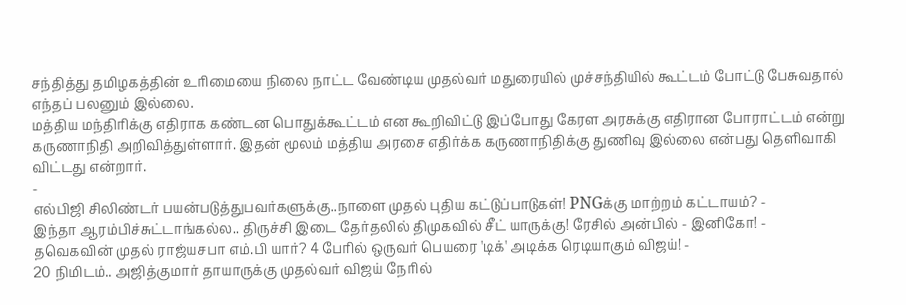சந்தித்து தமிழகத்தின் உரிமையை நிலை நாட்ட வேண்டிய முதல்வர் மதுரையில் முச்சந்தியில் கூட்டம் போட்டு பேசுவதால் எந்தப் பலனும் இல்லை.
மத்திய மந்திரிக்கு எதிராக கண்டன பொதுக்கூட்டம் என கூறிவிட்டு இப்போது கேரள அரசுக்கு எதிரான போராட்டம் என்று கருணாநிதி அறிவித்துள்ளார். இதன் மூலம் மத்திய அரசை எதிர்க்க கருணாநிதிக்கு துணிவு இல்லை என்பது தெளிவாகி விட்டது என்றார்.
-
எல்பிஜி சிலிண்டர் பயன்படுத்துபவர்களுக்கு..நாளை முதல் புதிய கட்டுப்பாடுகள்! PNGக்கு மாற்றம் கட்டாயம்? -
இந்தா ஆரம்பிச்சுட்டாங்கல்ல.. திருச்சி இடை தேர்தலில் திமுகவில் சீட் யாருக்கு! ரேசில் அன்பில் - இனிகோ! -
தவெகவின் முதல் ராஜ்யசபா எம்.பி யார்? 4 பேரில் ஒருவர் பெயரை 'டிக்' அடிக்க ரெடியாகும் விஜய்! -
20 நிமிடம்.. அஜித்குமார் தாயாருக்கு முதல்வர் விஜய் நேரில்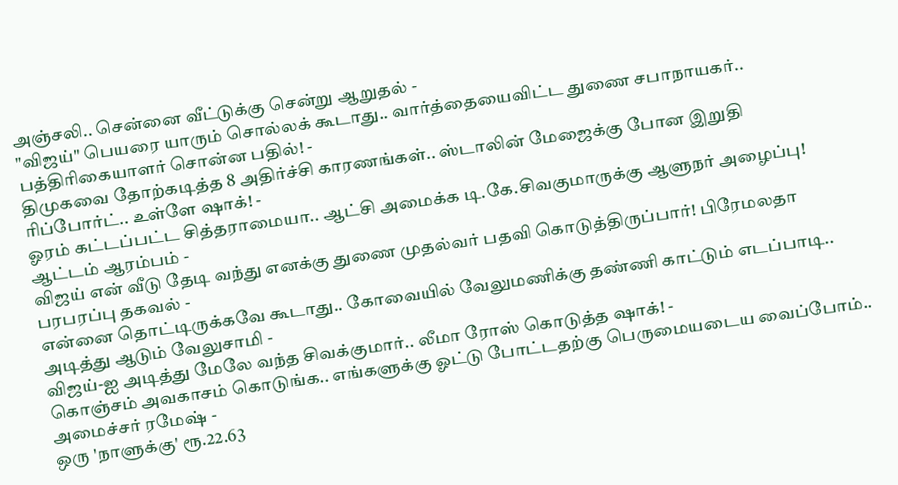அஞ்சலி.. சென்னை வீட்டுக்கு சென்று ஆறுதல் -
"விஜய்" பெயரை யாரும் சொல்லக் கூடாது.. வார்த்தையைவிட்ட துணை சபாநாயகர்.. பத்திரிகையாளர் சொன்ன பதில்! -
திமுகவை தோற்கடித்த 8 அதிர்ச்சி காரணங்கள்.. ஸ்டாலின் மேஜைக்கு போன இறுதி ரிப்போர்ட்.. உள்ளே ஷாக்! -
ஓரம் கட்டப்பட்ட சித்தராமையா.. ஆட்சி அமைக்க டி.கே.சிவகுமாருக்கு ஆளுநர் அழைப்பு! ஆட்டம் ஆரம்பம் -
விஜய் என் வீடு தேடி வந்து எனக்கு துணை முதல்வர் பதவி கொடுத்திருப்பார்! பிரேமலதா பரபரப்பு தகவல் -
என்னை தொட்டிருக்கவே கூடாது.. கோவையில் வேலுமணிக்கு தண்ணி காட்டும் எடப்பாடி.. அடித்து ஆடும் வேலுசாமி -
விஜய்-ஐ அடித்து மேலே வந்த சிவக்குமார்.. லீமா ரோஸ் கொடுத்த ஷாக்! -
கொஞ்சம் அவகாசம் கொடுங்க.. எங்களுக்கு ஓட்டு போட்டதற்கு பெருமையடைய வைப்போம்.. அமைச்சர் ரமேஷ் -
ஒரு 'நாளுக்கு' ரூ.22.63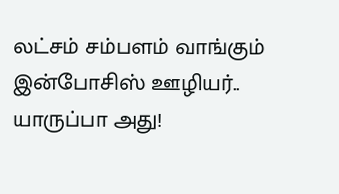லட்சம் சம்பளம் வாங்கும் இன்போசிஸ் ஊழியர்.. யாருப்பா அது!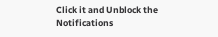Click it and Unblock the Notifications